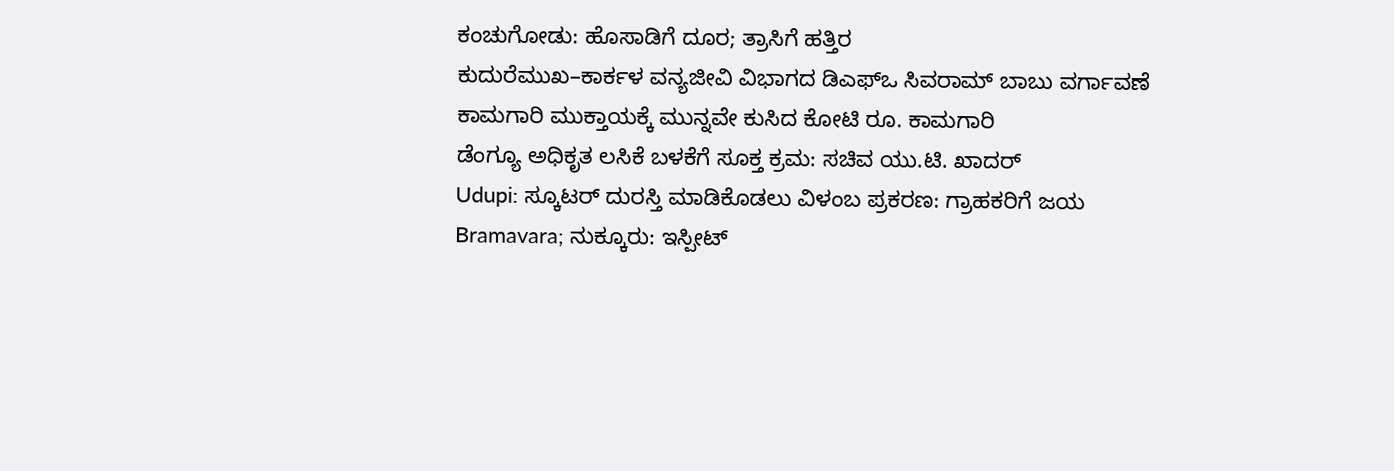ಕಂಚುಗೋಡು: ಹೊಸಾಡಿಗೆ ದೂರ; ತ್ರಾಸಿಗೆ ಹತ್ತಿರ
ಕುದುರೆಮುಖ–ಕಾರ್ಕಳ ವನ್ಯಜೀವಿ ವಿಭಾಗದ ಡಿಎಫ್ಒ ಸಿವರಾಮ್ ಬಾಬು ವರ್ಗಾವಣೆ
ಕಾಮಗಾರಿ ಮುಕ್ತಾಯಕ್ಕೆ ಮುನ್ನವೇ ಕುಸಿದ ಕೋಟಿ ರೂ. ಕಾಮಗಾರಿ
ಡೆಂಗ್ಯೂ ಅಧಿಕೃತ ಲಸಿಕೆ ಬಳಕೆಗೆ ಸೂಕ್ತ ಕ್ರಮ: ಸಚಿವ ಯು.ಟಿ. ಖಾದರ್
Udupi: ಸ್ಕೂಟರ್ ದುರಸ್ತಿ ಮಾಡಿಕೊಡಲು ವಿಳಂಬ ಪ್ರಕರಣ: ಗ್ರಾಹಕರಿಗೆ ಜಯ
Bramavara; ನುಕ್ಕೂರು: ಇಸ್ಪೀಟ್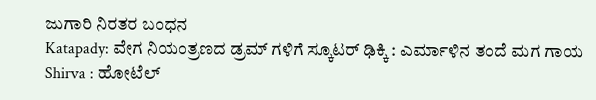ಜುಗಾರಿ ನಿರತರ ಬಂಧನ
Katapady: ವೇಗ ನಿಯಂತ್ರಣದ ಡ್ರಮ್ ಗಳಿಗೆ ಸ್ಕೂಟರ್ ಢಿಕ್ಕಿ : ಎರ್ಮಾಳಿನ ತಂದೆ ಮಗ ಗಾಯ
Shirva : ಹೋಟೆಲ್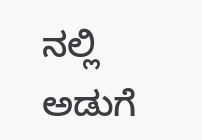ನಲ್ಲಿ ಅಡುಗೆ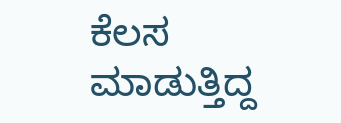ಕೆಲಸ ಮಾಡುತ್ತಿದ್ದ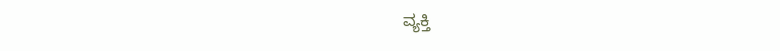ವ್ಯಕ್ತಿ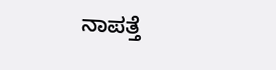ನಾಪತ್ತೆ